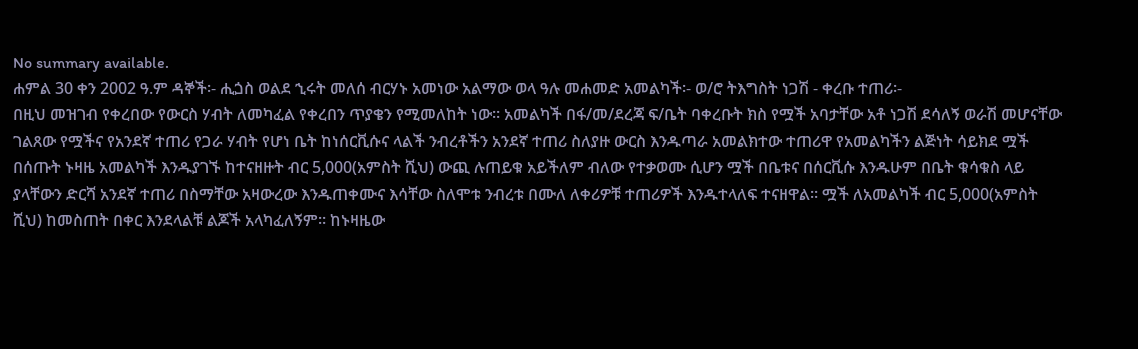No summary available.
ሐምል 30 ቀን 2002 ዓ.ም ዳኞች፡- ሒጏስ ወልደ ኂሩት መለሰ ብርሃኑ አመነው አልማው ወላ ዓሉ መሐመድ አመልካች፡- ወ/ሮ ትእግስት ነጋሽ - ቀረቡ ተጠሪ፡-
በዚህ መዝገብ የቀረበው የውርስ ሃብት ለመካፈል የቀረበን ጥያቄን የሚመለከት ነው። አመልካች በፋ/መ/ደረጃ ፍ/ቤት ባቀረቡት ክስ የሟች አባታቸው አቶ ነጋሽ ደሳለኝ ወራሽ መሆናቸው ገልጸው የሟችና የአንደኛ ተጠሪ የጋራ ሃብት የሆነ ቤት ከነሰርቪሱና ላልች ንብረቶችን አንደኛ ተጠሪ ስለያዙ ውርስ እንዱጣራ አመልክተው ተጠሪዋ የአመልካችን ልጅነት ሳይክደ ሟች በሰጡት ኑዛዜ አመልካች እንዱያገኙ ከተናዘዙት ብር 5,000(አምስት ሺህ) ውጪ ሉጠይቁ አይችለም ብለው የተቃወሙ ሲሆን ሟች በቤቱና በሰርቪሱ እንዱሁም በቤት ቁሳቁስ ላይ ያላቸውን ድርሻ አንደኛ ተጠሪ በስማቸው አዛውረው እንዱጠቀሙና እሳቸው ስለሞቱ ንብረቱ በሙለ ለቀሪዎቹ ተጠሪዎች እንዱተላለፍ ተናዘዋል። ሟች ለአመልካች ብር 5,000(አምስት ሺህ) ከመስጠት በቀር እንደላልቹ ልጆች አላካፈለኝም። ከኑዛዜው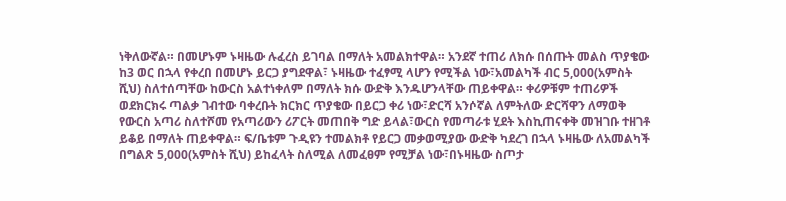ነቅለውኛል። በመሆኑም ኑዛዜው ሉፈረስ ይገባል በማለት አመልክተዋል። አንደኛ ተጠሪ ለክሱ በሰጡት መልስ ጥያቄው ከ3 ወር በኋላ የቀረበ በመሆኑ ይርጋ ያግደዋል፣ ኑዛዜው ተፈፃሚ ላሆን የሚችል ነው፣አመልካች ብር 5,000(አምስት ሺህ) ስለተሰጣቸው ከውርስ አልተነቀለም በማለት ክሱ ውድቅ እንዱሆንላቸው ጠይቀዋል። ቀሪዎቹም ተጠሪዎች ወደክርክሩ ጣልቃ ገብተው ባቀረቡት ክርክር ጥያቄው በይርጋ ቀሪ ነው፣ድርሻ አንሶኛል ለምትለው ድርሻዋን ለማወቅ የውርስ አጣሪ ስለተሾመ የአጣሪውን ሪፖርት መጠበቅ ግድ ይላል፣ውርስ የመጣራቱ ሂደት እስኪጠናቀቅ መዝገቡ ተዘገቶ ይቆይ በማለት ጠይቀዋል። ፍ/ቤቱም ጉዲዩን ተመልክቶ የይርጋ መቃወሚያው ውድቅ ካደረገ በኋላ ኑዛዜው ለአመልካች በግልጽ 5,000(አምስት ሺህ) ይከፈላት ስለሚል ለመፈፀም የሚቻል ነው፣በኑዛዜው ስጦታ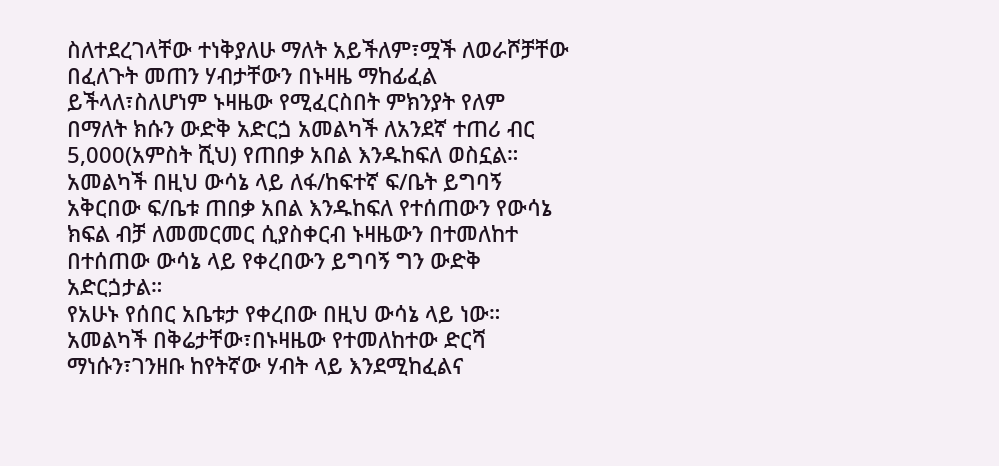ስለተደረገላቸው ተነቅያለሁ ማለት አይችለም፣ሟች ለወራሾቻቸው በፈለጉት መጠን ሃብታቸውን በኑዛዜ ማከፊፈል ይችላለ፣ስለሆነም ኑዛዜው የሚፈርስበት ምክንያት የለም በማለት ክሱን ውድቅ አድርጏ አመልካች ለአንደኛ ተጠሪ ብር 5,000(አምስት ሺህ) የጠበቃ አበል እንዱከፍለ ወስኗል። አመልካች በዚህ ውሳኔ ላይ ለፋ/ከፍተኛ ፍ/ቤት ይግባኝ አቅርበው ፍ/ቤቱ ጠበቃ አበል እንዱከፍለ የተሰጠውን የውሳኔ ክፍል ብቻ ለመመርመር ሲያስቀርብ ኑዛዜውን በተመለከተ በተሰጠው ውሳኔ ላይ የቀረበውን ይግባኝ ግን ውድቅ አድርጏታል።
የአሁኑ የሰበር አቤቱታ የቀረበው በዚህ ውሳኔ ላይ ነው። አመልካች በቅሬታቸው፣በኑዛዜው የተመለከተው ድርሻ ማነሱን፣ገንዘቡ ከየትኛው ሃብት ላይ እንደሚከፈልና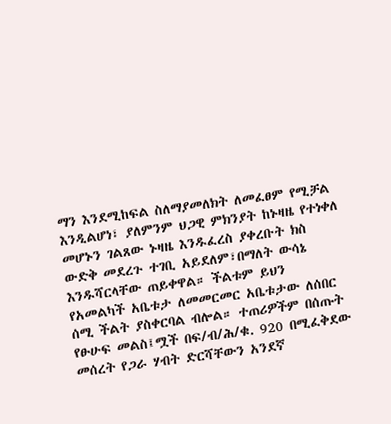ማን እንደሚከፍል ስለማያመለክት ለመፈፀም የሚቻል እንዲልሆነ፣ ያለምንም ህጋዊ ምክንያት ከኑዛዜ የተነቀለ መሆኑን ገልጸው ኑዛዜ እንዱፈረስ ያቀረቡት ክስ ውድቅ መደረጉ ተገቢ አይደለም፣በማለት ውሳኔ እንዱሻርላቸው ጠይቀዋል። ችልቱም ይህን የአመልካች አቤቱታ ለመመርመር አቤቱታው ለሰበር ሰሚ ችልት ያስቀርባል ብሎል። ተጠሪዎችም በሰጡት የፁሁፍ መልስ፤ሟች በፍ/ብ/ሕ/ቁ. 920 በሚፈቅደው መሰረት የጋራ ሃብት ድርሻቸውን አንደኛ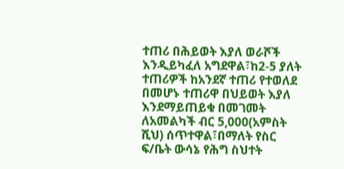ተጠሪ በሕይወት እያለ ወራሾች እንዲይካፈለ አግደዋል፣ከ2-5 ያለት ተጠሪዎች ከአንደኛ ተጠሪ የተወለደ በመሆኑ ተጠሪዋ በህይወት እያለ እንደማይጠይቁ በመገመት ለአመልካች ብር 5,000(አምስት ሺህ) ሰጥተዋል፣በማለት የስር ፍ/ቤት ውሳኔ የሕግ ስህተት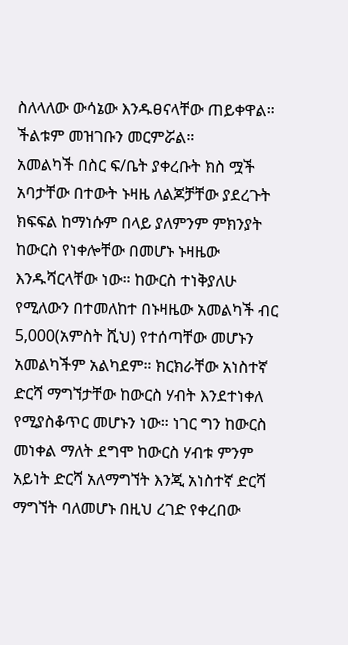ስለላለው ውሳኔው እንዱፀናላቸው ጠይቀዋል። ችልቱም መዝገቡን መርምሯል።
አመልካች በስር ፍ/ቤት ያቀረቡት ክስ ሟች አባታቸው በተውት ኑዛዜ ለልጆቻቸው ያደረጉት ክፍፍል ከማነሱም በላይ ያለምንም ምክንያት ከውርስ የነቀሎቸው በመሆኑ ኑዛዜው እንዱሻርላቸው ነው። ከውርስ ተነቅያለሁ የሚለውን በተመለከተ በኑዛዜው አመልካች ብር 5,000(አምስት ሺህ) የተሰጣቸው መሆኑን አመልካችም አልካደም። ክርክራቸው አነስተኛ ድርሻ ማግኘታቸው ከውርስ ሃብት እንደተነቀለ የሚያስቆጥር መሆኑን ነው። ነገር ግን ከውርስ መነቀል ማለት ደግሞ ከውርስ ሃብቱ ምንም አይነት ድርሻ አለማግኘት እንጂ አነስተኛ ድርሻ ማግኘት ባለመሆኑ በዚህ ረገድ የቀረበው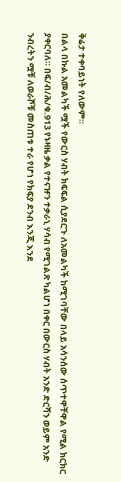ቅሬታ ተቀባይነት የለውም።
በልላ በኩል አመልካች ሟች የውርስ ሃብት ክፍፍል ሲያደርጉ ለአመልካች ከሚገባቸው በላይ አሳንሰው ሰጥተዋቸዋል የሚል ክርክር ያቀርባለ። በፍ/ብ/ሕ/ቁ.913 የኑዛዜ ቃል የተናዡን ተቃራኒ ሃሳብ የሚገልጽ ካልሆነ በቀር በውርስ ሃብት አንድ ድርሻን ወይም አንድ ንብረትን ሟቹ ለወራሾቹ መስጠቱ ተራ የሆነ የክፍያ ደንብ እንጂ እንደ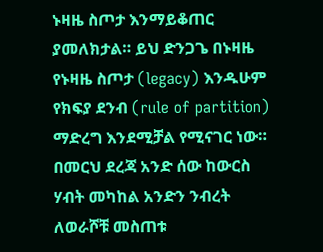ኑዛዜ ስጦታ እንማይቆጠር ያመለክታል። ይህ ድንጋጌ በኑዛዜ የኑዛዜ ስጦታ (legacy) እንዱሁም የክፍያ ደንብ (rule of partition) ማድረግ እንደሚቻል የሚናገር ነው። በመርህ ደረጃ አንድ ሰው ከውርስ ሃብት መካከል አንድን ንብረት ለወራሾቹ መስጠቱ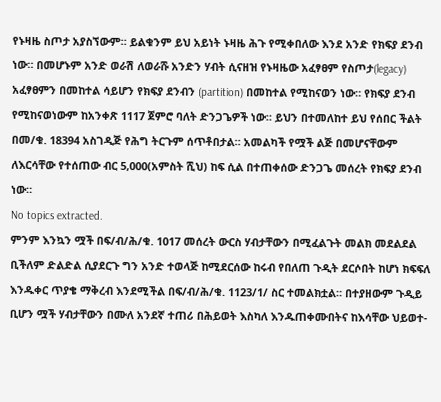የኑዛዜ ስጦታ አያስኘውም። ይልቁንም ይህ አይነት ኑዛዜ ሕጉ የሚቀበለው እንደ አንድ የክፍያ ደንብ ነው። በመሆኑም አንድ ወራሽ ለወራሹ አንድን ሃብት ሲናዘዝ የኑዛዜው አፈፃፀም የስጦታ(legacy) አፈፃፀምን በመከተል ሳይሆን የክፍያ ደንብን (partition) በመከተል የሚከናወን ነው። የክፍያ ደንብ የሚከናወነውም ከአንቀጽ 1117 ጀምሮ ባለት ድንጋጌዎች ነው። ይህን በተመለከተ ይህ የሰበር ችልት በመ/ቁ. 18394 አስገዲጅ የሕግ ትርጉም ሰጥቶበታል። አመልካች የሟች ልጅ በመሆናቸውም ለእርሳቸው የተሰጠው ብር 5,000(አምስት ሺህ) ከፍ ሲል በተጠቀሰው ድንጋጌ መሰረት የክፍያ ደንብ ነው።
No topics extracted.
ምንም እንኳን ሟች በፍ/ብ/ሕ/ቁ. 1017 መሰረት ውርስ ሃብታቸውን በሚፈልጉት መልክ መደልደል ቢችለም ድልድል ሲያደርጉ ግን አንድ ተወላጅ ከሚደርሰው ከሩብ የበለጠ ጉዲት ደርሶበት ከሆነ ክፍፍለ እንዱቀር ጥያቄ ማቅረብ እንደሚችል በፍ/ብ/ሕ/ቁ. 1123/1/ ስር ተመልክቷል። በተያዘውም ጉዲይ ቢሆን ሟች ሃብታቸውን በሙለ አንደኛ ተጠሪ በሕይወት እስካለ እንዱጠቀሙበትና ከእሳቸው ህይወተ-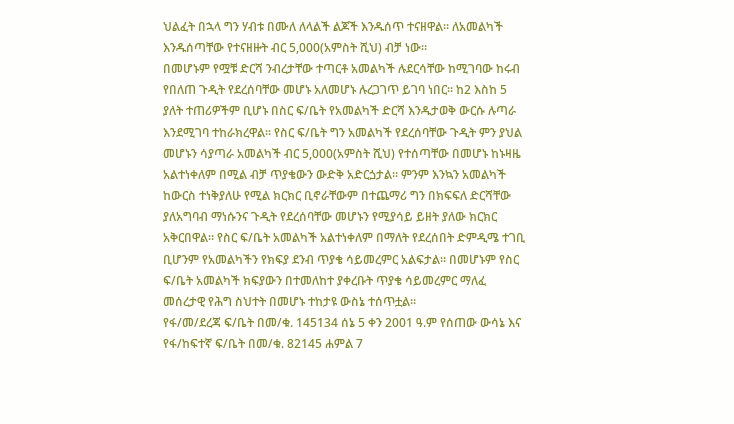ህልፈት በኋላ ግን ሃብቱ በሙለ ለላልች ልጆች እንዱሰጥ ተናዘዋል። ለአመልካች እንዱሰጣቸው የተናዘዙት ብር 5,000(አምስት ሺህ) ብቻ ነው።
በመሆኑም የሟቹ ድርሻ ንብረታቸው ተጣርቶ አመልካች ሉደርሳቸው ከሚገባው ከሩብ የበለጠ ጉዲት የደረሰባቸው መሆኑ አለመሆኑ ሉረጋገጥ ይገባ ነበር። ከ2 እስከ 5 ያለት ተጠሪዎችም ቢሆኑ በስር ፍ/ቤት የአመልካች ድርሻ እንዱታወቅ ውርሱ ሉጣራ እንደሚገባ ተከራክረዋል። የስር ፍ/ቤት ግን አመልካች የደረሰባቸው ጉዲት ምን ያህል መሆኑን ሳያጣራ አመልካች ብር 5,000(አምስት ሺህ) የተሰጣቸው በመሆኑ ከኑዛዜ አልተነቀለም በሚል ብቻ ጥያቄውን ውድቅ አድርጏታል። ምንም እንኳን አመልካች ከውርስ ተነቅያለሁ የሚል ክርክር ቢኖራቸውም በተጨማሪ ግን በክፍፍለ ድርሻቸው ያለአግባብ ማነሱንና ጉዲት የደረሰባቸው መሆኑን የሚያሳይ ይዘት ያለው ክርክር አቅርበዋል። የስር ፍ/ቤት አመልካች አልተነቀለም በማለት የደረሰበት ድምዲሜ ተገቢ ቢሆንም የአመልካችን የክፍያ ደንብ ጥያቄ ሳይመረምር አልፍታል። በመሆኑም የስር ፍ/ቤት አመልካች ክፍያውን በተመለከተ ያቀረቡት ጥያቄ ሳይመረምር ማለፈ መሰረታዊ የሕግ ስህተት በመሆኑ ተከታዩ ውስኔ ተሰጥቷል።
የፋ/መ/ደረጃ ፍ/ቤት በመ/ቁ. 145134 ሰኔ 5 ቀን 2001 ዓ.ም የሰጠው ውሳኔ እና የፋ/ከፍተኛ ፍ/ቤት በመ/ቁ. 82145 ሐምል 7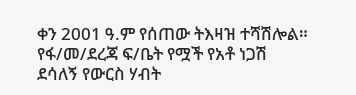ቀን 2001 ዓ.ም የሰጠው ትእዛዝ ተሻሽሎል።
የፋ/መ/ደረጃ ፍ/ቤት የሟች የአቶ ነጋሽ ደሳለኝ የውርስ ሃብት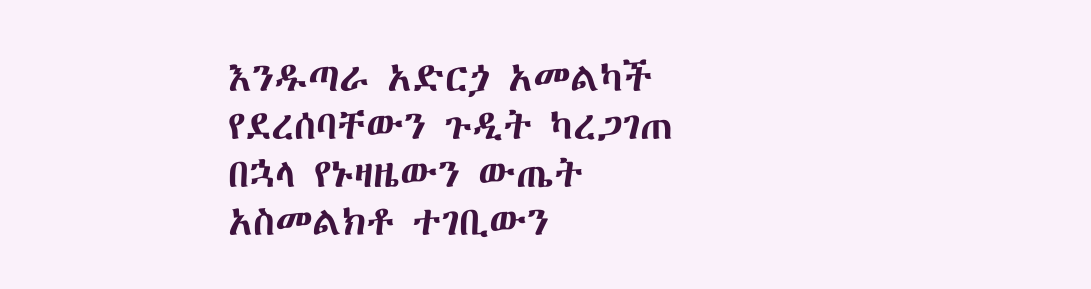እንዱጣራ አድርጏ አመልካች የደረሰባቸውን ጉዲት ካረጋገጠ በኋላ የኑዛዜውን ውጤት አስመልክቶ ተገቢውን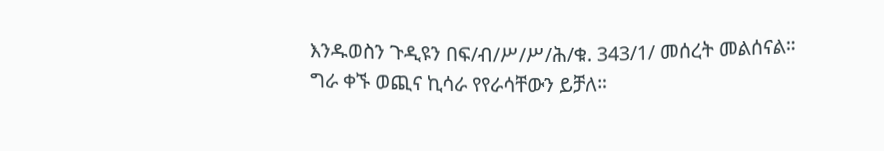እንዱወስን ጉዲዩን በፍ/ብ/ሥ/ሥ/ሕ/ቁ. 343/1/ መሰረት መልሰናል።
ግራ ቀኙ ወጪና ኪሳራ የየራሳቸውን ይቻለ።